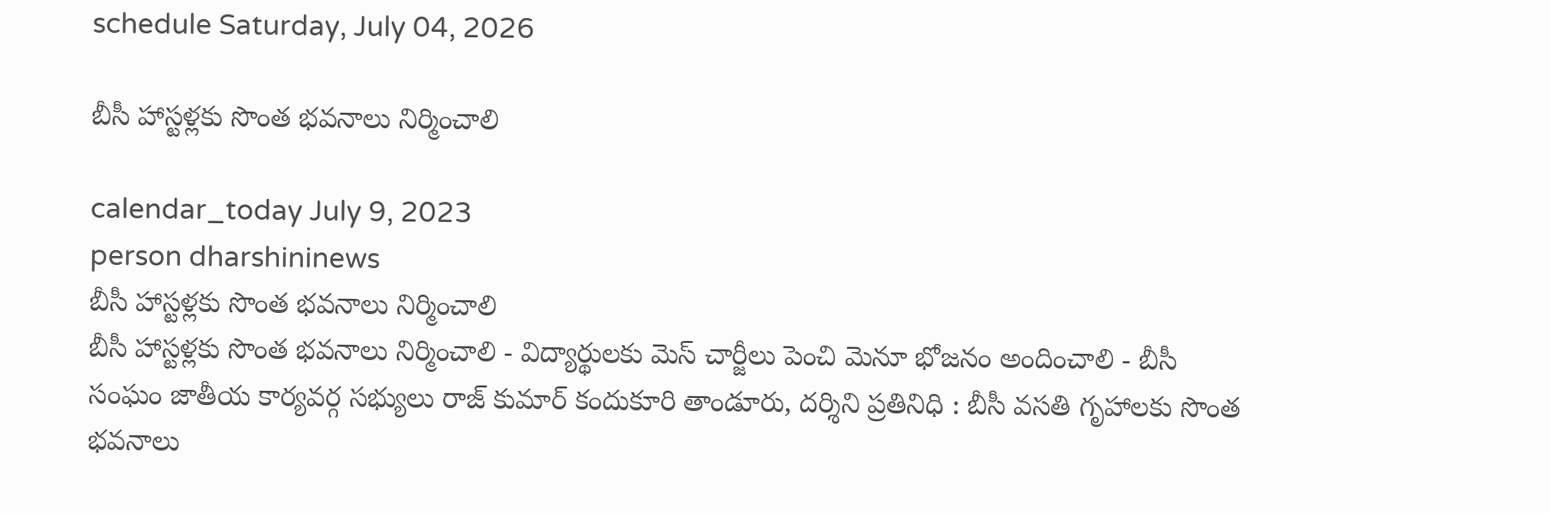schedule Saturday, July 04, 2026

బీసీ హాస్టళ్లకు సొంత భవనాలు నిర్మించాలి

calendar_today July 9, 2023
person dharshininews
బీసీ హాస్టళ్లకు సొంత భవనాలు నిర్మించాలి
బీసీ హాస్టళ్లకు సొంత భవనాలు నిర్మించాలి - విద్యార్థులకు మెస్ చార్జీలు పెంచి మెనూ భోజనం అందించాలి - బీసీ సంఘం జాతీయ కార్యవర్గ సభ్యులు రాజ్ కుమార్ కందుకూరి తాండూరు, దర్శిని ప్రతినిధి : బీసీ వసతి గృహాలకు సొంత భవనాలు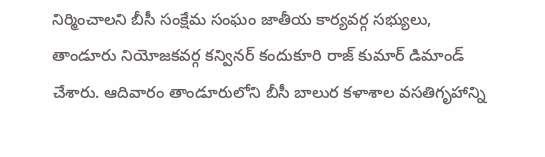నిర్మించాలని బీసీ సంక్షేమ సంఘం జాతీయ కార్యవర్గ సభ్యులు, తాండూరు నియోజకవర్గ కన్వినర్ కందుకూరి రాజ్ కుమార్ డిమాండ్ చేశారు. ఆదివారం తాండూరులోని బీసీ బాలుర కళాశాల వసతిగృహాన్ని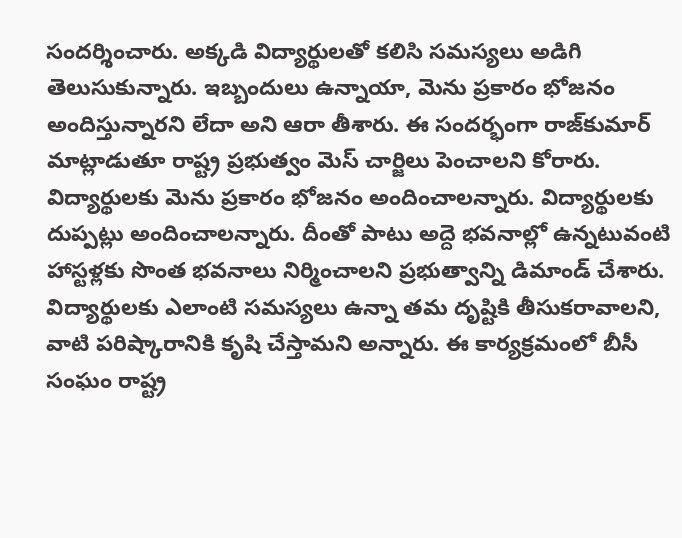సందర్శించారు. అక్కడి విద్యార్థులతో కలిసి సమస్యలు అడిగి తెలుసుకున్నారు. ఇబ్బందులు ఉన్నాయా, మెను ప్రకారం భోజనం అందిస్తున్నారని లేదా అని ఆరా తీశారు. ఈ సందర్భంగా రాజ్‌కుమార్ మాట్లాడుతూ రాష్ట్ర ప్రభుత్వం మెస్ చార్జిలు పెంచాలని కోరారు. విద్యార్థులకు మెను ప్రకారం భోజనం అందించాలన్నారు. విద్యార్థులకు దుప్పట్లు అందించాలన్నారు. దీంతో పాటు అద్దె భవనాల్లో ఉన్నటువంటి హాస్టళ్లకు సొంత భవనాలు నిర్మించాలని ప్రభుత్వాన్ని డిమాండ్ చేశారు. విద్యార్థులకు ఎలాంటి సమస్యలు ఉన్నా తమ దృష్టికి తీసుకరావాలని, వాటి పరిష్కారానికి కృషి చేస్తామని అన్నారు. ఈ కార్యక్రమంలో బీసీ సంఘం రాష్ట్ర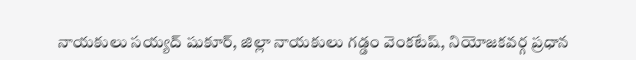నాయకులు సయ్యద్ షుకూర్, జిల్లా నాయకులు గడ్డం వెంకటేష్, నియోజకవర్గ ప్రధాన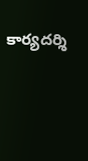కార్యదర్శి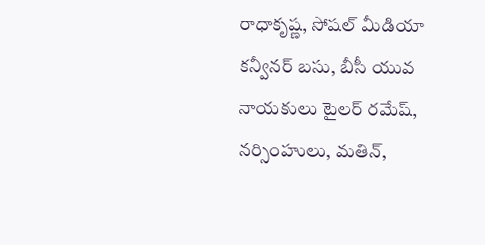రాధాకృష్ణ, సోషల్ మీడియా కన్వీనర్ బసు, బీసీ యువ నాయకులు టైలర్ రమేష్, నర్సింహులు, మతిన్,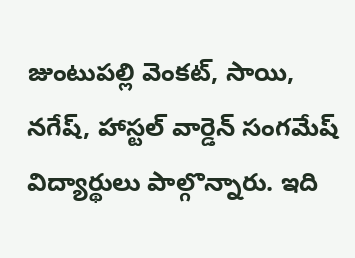జుంటుపల్లి వెంకట్, సాయి, నగేష్, హాస్టల్ వార్డెన్ సంగమేష్ విద్యార్థులు పాల్గొన్నారు. ఇది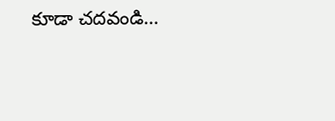కూడా చదవండి...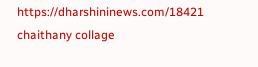https://dharshininews.com/18421 chaithany collage